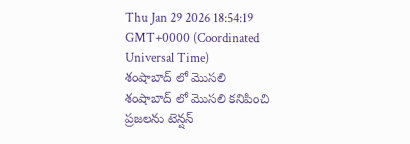Thu Jan 29 2026 18:54:19 GMT+0000 (Coordinated Universal Time)
శంషాబాద్ లో మొసలి
శంషాబాద్ లో మొసలి కనిపించి ప్రజలను టెన్షన్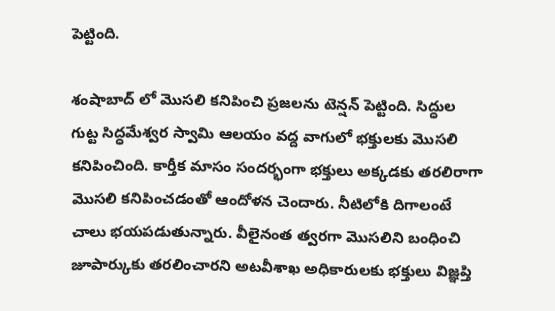పెట్టింది.

శంషాబాద్ లో మొసలి కనిపించి ప్రజలను టెన్షన్ పెట్టింది. సిద్ధుల గుట్ట సిద్ధమేశ్వర స్వామి ఆలయం వద్ద వాగులో భక్తులకు మొసలి కనిపించింది. కార్తీక మాసం సందర్భంగా భక్తులు అక్కడకు తరలిరాగా మొసలి కనిపించడంతో ఆందోళన చెందారు. నీటిలోకి దిగాలంటే చాలు భయపడుతున్నారు. వీలైనంత త్వరగా మొసలిని బంధించి జూపార్కుకు తరలించారని అటవీశాఖ అధికారులకు భక్తులు విజ్ఞప్తి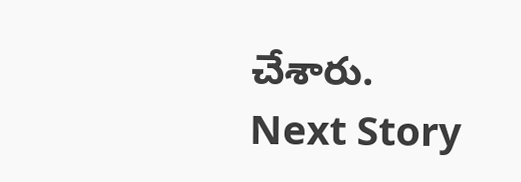చేశారు.
Next Story